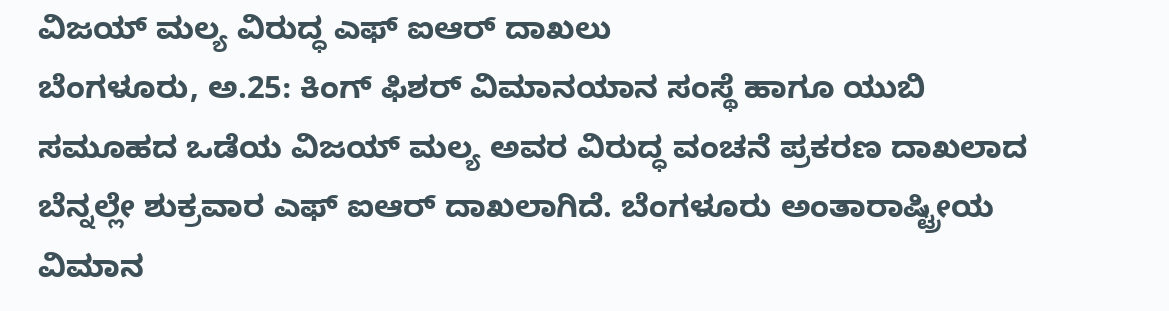ವಿಜಯ್ ಮಲ್ಯ ವಿರುದ್ಧ ಎಫ್ ಐಆರ್ ದಾಖಲು
ಬೆಂಗಳೂರು, ಅ.25: ಕಿಂಗ್ ಫಿಶರ್ ವಿಮಾನಯಾನ ಸಂಸ್ಥೆ ಹಾಗೂ ಯುಬಿ ಸಮೂಹದ ಒಡೆಯ ವಿಜಯ್ ಮಲ್ಯ ಅವರ ವಿರುದ್ಧ ವಂಚನೆ ಪ್ರಕರಣ ದಾಖಲಾದ ಬೆನ್ನಲ್ಲೇ ಶುಕ್ರವಾರ ಎಫ್ ಐಆರ್ ದಾಖಲಾಗಿದೆ. ಬೆಂಗಳೂರು ಅಂತಾರಾಷ್ಟ್ರೀಯ ವಿಮಾನ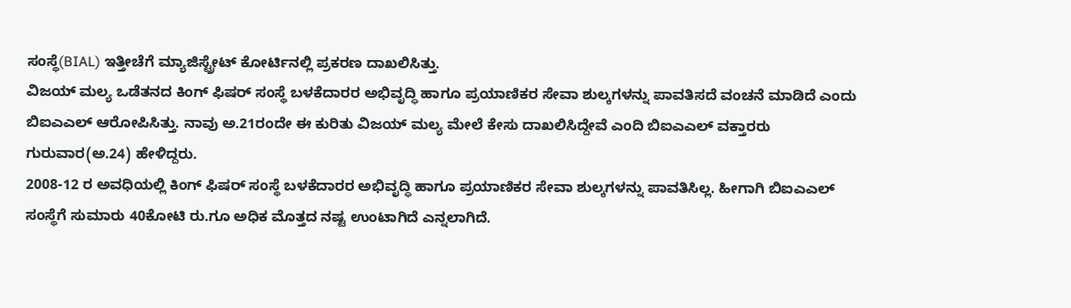ಸಂಸ್ಥೆ(BIAL) ಇತ್ತೀಚೆಗೆ ಮ್ಯಾಜಿಸ್ಟ್ರೇಟ್ ಕೋರ್ಟಿನಲ್ಲಿ ಪ್ರಕರಣ ದಾಖಲಿಸಿತ್ತು.
ವಿಜಯ್ ಮಲ್ಯ ಒಡೆತನದ ಕಿಂಗ್ ಫಿಷರ್ ಸಂಸ್ಥೆ ಬಳಕೆದಾರರ ಅಭಿವೃದ್ಧಿ ಹಾಗೂ ಪ್ರಯಾಣಿಕರ ಸೇವಾ ಶುಲ್ಕಗಳನ್ನು ಪಾವತಿಸದೆ ವಂಚನೆ ಮಾಡಿದೆ ಎಂದು ಬಿಐಎಎಲ್ ಆರೋಪಿಸಿತ್ತು. ನಾವು ಅ.21ರಂದೇ ಈ ಕುರಿತು ವಿಜಯ್ ಮಲ್ಯ ಮೇಲೆ ಕೇಸು ದಾಖಲಿಸಿದ್ದೇವೆ ಎಂದಿ ಬಿಐಎಎಲ್ ವಕ್ತಾರರು ಗುರುವಾರ(ಅ.24) ಹೇಳಿದ್ದರು.
2008-12 ರ ಅವಧಿಯಲ್ಲಿ ಕಿಂಗ್ ಫಿಷರ್ ಸಂಸ್ಥೆ ಬಳಕೆದಾರರ ಅಭಿವೃದ್ಧಿ ಹಾಗೂ ಪ್ರಯಾಣಿಕರ ಸೇವಾ ಶುಲ್ಕಗಳನ್ನು ಪಾವತಿಸಿಲ್ಲ. ಹೀಗಾಗಿ ಬಿಐಎಎಲ್ ಸಂಸ್ಥೆಗೆ ಸುಮಾರು 40ಕೋಟಿ ರು.ಗೂ ಅಧಿಕ ಮೊತ್ತದ ನಷ್ಟ ಉಂಟಾಗಿದೆ ಎನ್ನಲಾಗಿದೆ.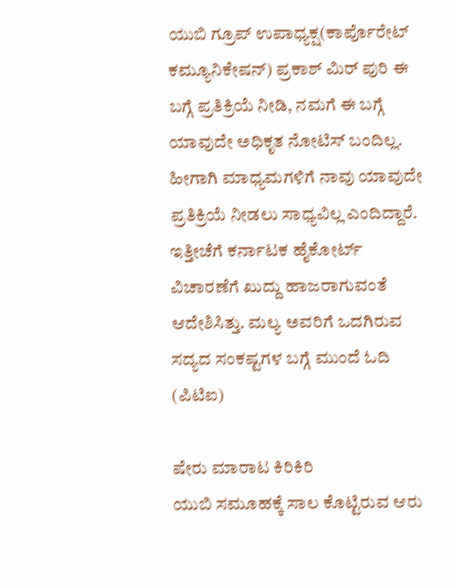ಯುಬಿ ಗ್ರೂಪ್ ಉಪಾಧ್ಯಕ್ಷ(ಕಾರ್ಪೊರೇಟ್ ಕಮ್ಯೂನಿಕೇಷನ್) ಪ್ರಕಾಶ್ ಮಿರ್ ಪುರಿ ಈ ಬಗ್ಗೆ ಪ್ರತಿಕ್ರಿಯೆ ನೀಡಿ, ನಮಗೆ ಈ ಬಗ್ಗೆ ಯಾವುದೇ ಅಧಿಕೃತ ನೋಟಿಸ್ ಬಂದಿಲ್ಲ. ಹೀಗಾಗಿ ಮಾಧ್ಯಮಗಳಿಗೆ ನಾವು ಯಾವುದೇ ಪ್ರತಿಕ್ರಿಯೆ ನೀಡಲು ಸಾಧ್ಯವಿಲ್ಲ ಎಂದಿದ್ದಾರೆ. ಇತ್ತೀಚೆಗೆ ಕರ್ನಾಟಕ ಹೈಕೋರ್ಟ್ ವಿಚಾರಣೆಗೆ ಖುದ್ದು ಹಾಜರಾಗುವಂತೆ ಆದೇಶಿಸಿತ್ತು. ಮಲ್ಯ ಅವರಿಗೆ ಒದಗಿರುವ ಸದ್ಯದ ಸಂಕಷ್ಟಗಳ ಬಗ್ಗೆ ಮುಂದೆ ಓದಿ (ಪಿಟಿಐ)

ಷೇರು ಮಾರಾಟ ಕಿರಿಕಿರಿ
ಯುಬಿ ಸಮೂಹಕ್ಕೆ ಸಾಲ ಕೊಟ್ಟಿರುವ ಆರು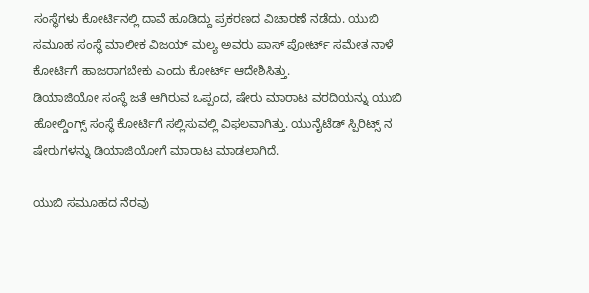ಸಂಸ್ಥೆಗಳು ಕೋರ್ಟಿನಲ್ಲಿ ದಾವೆ ಹೂಡಿದ್ದು ಪ್ರಕರಣದ ವಿಚಾರಣೆ ನಡೆದು. ಯುಬಿ ಸಮೂಹ ಸಂಸ್ಥೆ ಮಾಲೀಕ ವಿಜಯ್ ಮಲ್ಯ ಅವರು ಪಾಸ್ ಪೋರ್ಟ್ ಸಮೇತ ನಾಳೆ ಕೋರ್ಟಿಗೆ ಹಾಜರಾಗಬೇಕು ಎಂದು ಕೋರ್ಟ್ ಆದೇಶಿಸಿತ್ತು.
ಡಿಯಾಜಿಯೋ ಸಂಸ್ಥೆ ಜತೆ ಆಗಿರುವ ಒಪ್ಪಂದ, ಷೇರು ಮಾರಾಟ ವರದಿಯನ್ನು ಯುಬಿ ಹೋಲ್ಡಿಂಗ್ಸ್ ಸಂಸ್ಥೆ ಕೋರ್ಟಿಗೆ ಸಲ್ಲಿಸುವಲ್ಲಿ ವಿಫಲವಾಗಿತ್ತು. ಯುನೈಟೆಡ್ ಸ್ಪಿರಿಟ್ಸ್ ನ ಷೇರುಗಳನ್ನು ಡಿಯಾಜಿಯೋಗೆ ಮಾರಾಟ ಮಾಡಲಾಗಿದೆ.

ಯುಬಿ ಸಮೂಹದ ನೆರವು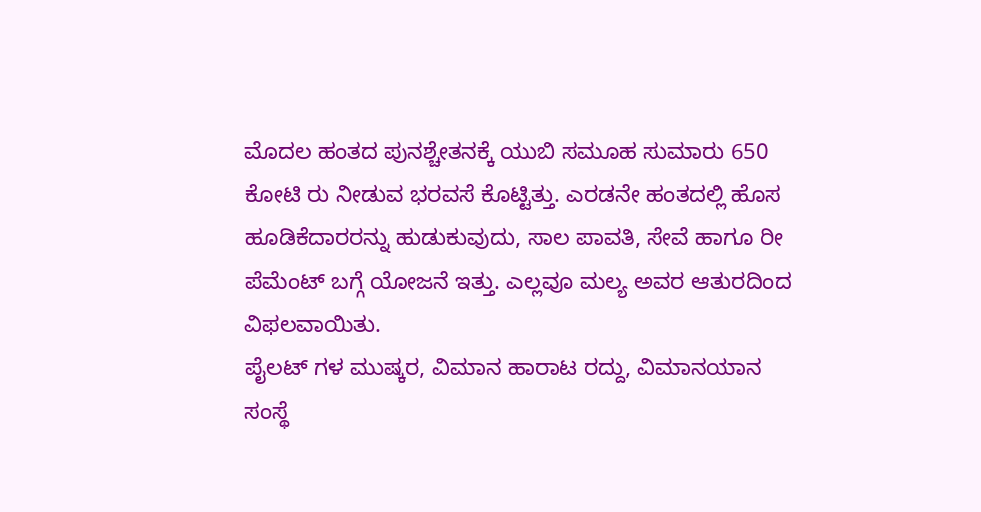ಮೊದಲ ಹಂತದ ಪುನಶ್ಚೇತನಕ್ಕೆ ಯುಬಿ ಸಮೂಹ ಸುಮಾರು 650 ಕೋಟಿ ರು ನೀಡುವ ಭರವಸೆ ಕೊಟ್ಟಿತ್ತು. ಎರಡನೇ ಹಂತದಲ್ಲಿ ಹೊಸ ಹೂಡಿಕೆದಾರರನ್ನು ಹುಡುಕುವುದು, ಸಾಲ ಪಾವತಿ, ಸೇವೆ ಹಾಗೂ ರೀ ಪೆಮೆಂಟ್ ಬಗ್ಗೆ ಯೋಜನೆ ಇತ್ತು. ಎಲ್ಲವೂ ಮಲ್ಯ ಅವರ ಆತುರದಿಂದ ವಿಫಲವಾಯಿತು.
ಪೈಲಟ್ ಗಳ ಮುಷ್ಕರ, ವಿಮಾನ ಹಾರಾಟ ರದ್ದು, ವಿಮಾನಯಾನ ಸಂಸ್ಥೆ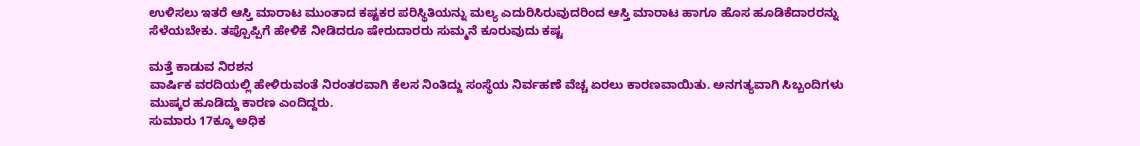ಉಳಿಸಲು ಇತರೆ ಆಸ್ತಿ ಮಾರಾಟ ಮುಂತಾದ ಕಷ್ಟಕರ ಪರಿಸ್ಥಿತಿಯನ್ನು ಮಲ್ಯ ಎದುರಿಸಿರುವುದರಿಂದ ಆಸ್ತಿ ಮಾರಾಟ ಹಾಗೂ ಹೊಸ ಹೂಡಿಕೆದಾರರನ್ನು ಸೆಳೆಯಬೇಕು. ತಪ್ಪೊಪ್ಪಿಗೆ ಹೇಳಿಕೆ ನೀಡಿದರೂ ಷೇರುದಾರರು ಸುಮ್ಮನೆ ಕೂರುವುದು ಕಷ್ಟ

ಮತ್ತೆ ಕಾಡುವ ನಿರಶನ
ವಾರ್ಷಿಕ ವರದಿಯಲ್ಲಿ ಹೇಳಿರುವಂತೆ ನಿರಂತರವಾಗಿ ಕೆಲಸ ನಿಂತಿದ್ದು ಸಂಸ್ಥೆಯ ನಿರ್ವಹಣೆ ವೆಚ್ಚ ಏರಲು ಕಾರಣವಾಯಿತು. ಅನಗತ್ಯವಾಗಿ ಸಿಬ್ಬಂದಿಗಳು ಮುಷ್ಕರ ಹೂಡಿದ್ದು ಕಾರಣ ಎಂದಿದ್ದರು.
ಸುಮಾರು 17ಕ್ಕೂ ಅಧಿಕ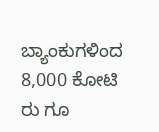ಬ್ಯಾಂಕುಗಳಿಂದ 8,000 ಕೋಟಿ ರು ಗೂ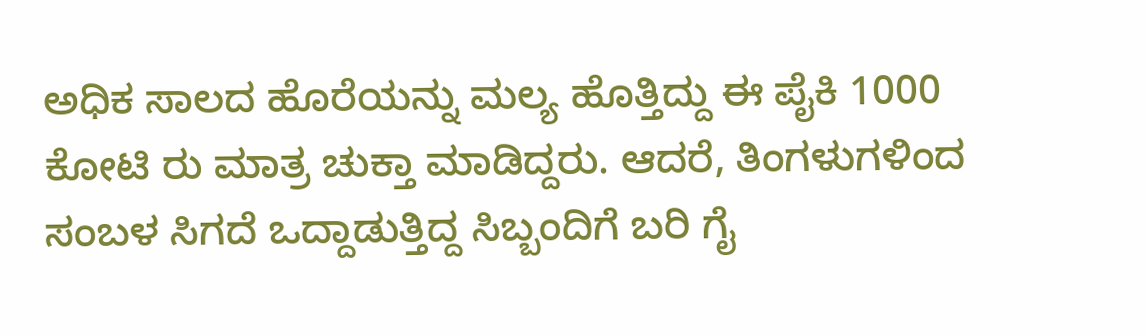ಅಧಿಕ ಸಾಲದ ಹೊರೆಯನ್ನು ಮಲ್ಯ ಹೊತ್ತಿದ್ದು ಈ ಪೈಕಿ 1000 ಕೋಟಿ ರು ಮಾತ್ರ ಚುಕ್ತಾ ಮಾಡಿದ್ದರು. ಆದರೆ, ತಿಂಗಳುಗಳಿಂದ ಸಂಬಳ ಸಿಗದೆ ಒದ್ದಾಡುತ್ತಿದ್ದ ಸಿಬ್ಬಂದಿಗೆ ಬರಿ ಗೈ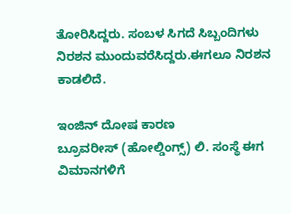ತೋರಿಸಿದ್ದರು. ಸಂಬಳ ಸಿಗದೆ ಸಿಬ್ಬಂದಿಗಳು ನಿರಶನ ಮುಂದುವರೆಸಿದ್ದರು.ಈಗಲೂ ನಿರಶನ ಕಾಡಲಿದೆ.

ಇಂಜಿನ್ ದೋಷ ಕಾರಣ
ಬ್ರೂವರೀಸ್ (ಹೋಲ್ಡಿಂಗ್ಸ್) ಲಿ. ಸಂಸ್ಥೆ ಈಗ ವಿಮಾನಗಳಿಗೆ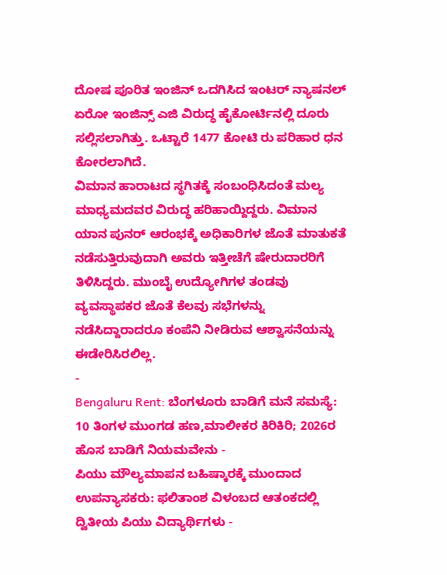ದೋಷ ಪೂರಿತ ಇಂಜಿನ್ ಒದಗಿಸಿದ ಇಂಟರ್ ನ್ಯಾಷನಲ್ ಏರೋ ಇಂಜಿನ್ಸ್ ಎಜಿ ವಿರುದ್ಧ ಹೈಕೋರ್ಟಿನಲ್ಲಿ ದೂರು ಸಲ್ಲಿಸಲಾಗಿತ್ತು. ಒಟ್ಟಾರೆ 1477 ಕೋಟಿ ರು ಪರಿಹಾರ ಧನ ಕೋರಲಾಗಿದೆ.
ವಿಮಾನ ಹಾರಾಟದ ಸ್ಥಗಿತಕ್ಕೆ ಸಂಬಂಧಿಸಿದಂತೆ ಮಲ್ಯ ಮಾಧ್ಯಮದವರ ವಿರುದ್ಧ ಹರಿಹಾಯ್ದಿದ್ದರು. ವಿಮಾನ ಯಾನ ಪುನರ್ ಆರಂಭಕ್ಕೆ ಅಧಿಕಾರಿಗಳ ಜೊತೆ ಮಾತುಕತೆ ನಡೆಸುತ್ತಿರುವುದಾಗಿ ಅವರು ಇತ್ತೀಚೆಗೆ ಷೇರುದಾರರಿಗೆ ತಿಳಿಸಿದ್ದರು. ಮುಂಬೈ ಉದ್ಯೋಗಿಗಳ ತಂಡವು ವ್ಯವಸ್ಥಾಪಕರ ಜೊತೆ ಕೆಲವು ಸಭೆಗಳನ್ನು ನಡೆಸಿದ್ದಾರಾದರೂ ಕಂಪೆನಿ ನೀಡಿರುವ ಆಶ್ವಾಸನೆಯನ್ನು ಈಡೇರಿಸಿರಲಿಲ್ಲ.
-
Bengaluru Rent: ಬೆಂಗಳೂರು ಬಾಡಿಗೆ ಮನೆ ಸಮಸ್ಯೆ: 10 ತಿಂಗಳ ಮುಂಗಡ ಹಣ,ಮಾಲೀಕರ ಕಿರಿಕಿರಿ; 2026ರ ಹೊಸ ಬಾಡಿಗೆ ನಿಯಮವೇನು -
ಪಿಯು ಮೌಲ್ಯಮಾಪನ ಬಹಿಷ್ಕಾರಕ್ಕೆ ಮುಂದಾದ ಉಪನ್ಯಾಸಕರು: ಫಲಿತಾಂಶ ವಿಳಂಬದ ಆತಂಕದಲ್ಲಿ ದ್ವಿತೀಯ ಪಿಯು ವಿದ್ಯಾರ್ಥಿಗಳು -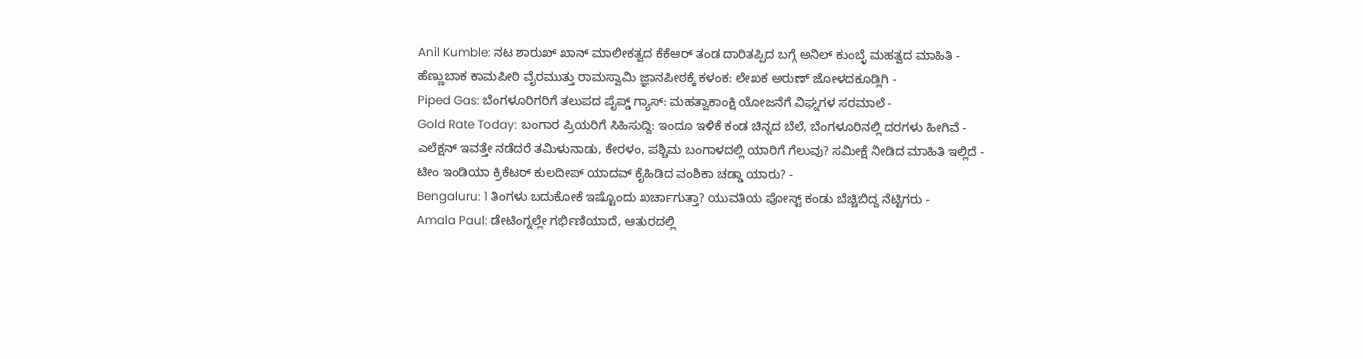Anil Kumble: ನಟ ಶಾರುಖ್ ಖಾನ್ ಮಾಲೀಕತ್ವದ ಕೆಕೆಆರ್ ತಂಡ ದಾರಿತಪ್ಪಿದ ಬಗ್ಗೆ ಅನಿಲ್ ಕುಂಬ್ಳೆ ಮಹತ್ವದ ಮಾಹಿತಿ -
ಹೆಣ್ಣುಬಾಕ ಕಾಮಪೀಠಿ ವೈರಮುತ್ತು ರಾಮಸ್ವಾಮಿ ಜ್ಞಾನಪೀಠಕ್ಕೆ ಕಳಂಕ: ಲೇಖಕ ಅರುಣ್ ಜೋಳದಕೂಡ್ಲಿಗಿ -
Piped Gas: ಬೆಂಗಳೂರಿಗರಿಗೆ ತಲುಪದ ಪೈಪ್ಡ್ ಗ್ಯಾಸ್: ಮಹತ್ವಾಕಾಂಕ್ಷಿ ಯೋಜನೆಗೆ ವಿಘ್ನಗಳ ಸರಮಾಲೆ -
Gold Rate Today: ಬಂಗಾರ ಪ್ರಿಯರಿಗೆ ಸಿಹಿಸುದ್ದಿ: ಇಂದೂ ಇಳಿಕೆ ಕಂಡ ಚಿನ್ನದ ಬೆಲೆ, ಬೆಂಗಳೂರಿನಲ್ಲಿ ದರಗಳು ಹೀಗಿವೆ -
ಎಲೆಕ್ಷನ್ ಇವತ್ತೇ ನಡೆದರೆ ತಮಿಳುನಾಡು, ಕೇರಳಂ, ಪಶ್ಚಿಮ ಬಂಗಾಳದಲ್ಲಿ ಯಾರಿಗೆ ಗೆಲುವು? ಸಮೀಕ್ಷೆ ನೀಡಿದ ಮಾಹಿತಿ ಇಲ್ಲಿದೆ -
ಟೀಂ ಇಂಡಿಯಾ ಕ್ರಿಕೆಟರ್ ಕುಲದೀಪ್ ಯಾದವ್ ಕೈಹಿಡಿದ ವಂಶಿಕಾ ಚಡ್ಡಾ ಯಾರು? -
Bengaluru: 1 ತಿಂಗಳು ಬದುಕೋಕೆ ಇಷ್ಟೊಂದು ಖರ್ಚಾಗುತ್ತಾ? ಯುವತಿಯ ಪೋಸ್ಟ್ ಕಂಡು ಬೆಚ್ಚಿಬಿದ್ದ ನೆಟ್ಟಿಗರು -
Amala Paul: ಡೇಟಿಂಗ್ನಲ್ಲೇ ಗರ್ಭಿಣಿಯಾದೆ, ಆತುರದಲ್ಲಿ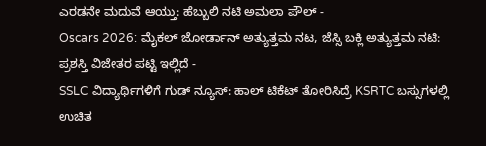ಎರಡನೇ ಮದುವೆ ಆಯ್ತು: ಹೆಬ್ಬುಲಿ ನಟಿ ಅಮಲಾ ಪೌಲ್ -
Oscars 2026: ಮೈಕಲ್ ಜೋರ್ಡಾನ್ ಅತ್ಯುತ್ತಮ ನಟ, ಜೆಸ್ಸಿ ಬಕ್ಲಿ ಅತ್ಯುತ್ತಮ ನಟಿ: ಪ್ರಶಸ್ತಿ ವಿಜೇತರ ಪಟ್ಟಿ ಇಲ್ಲಿದೆ -
SSLC ವಿದ್ಯಾರ್ಥಿಗಳಿಗೆ ಗುಡ್ ನ್ಯೂಸ್: ಹಾಲ್ ಟಿಕೆಟ್ ತೋರಿಸಿದ್ರೆ KSRTC ಬಸ್ಸುಗಳಲ್ಲಿ ಉಚಿತ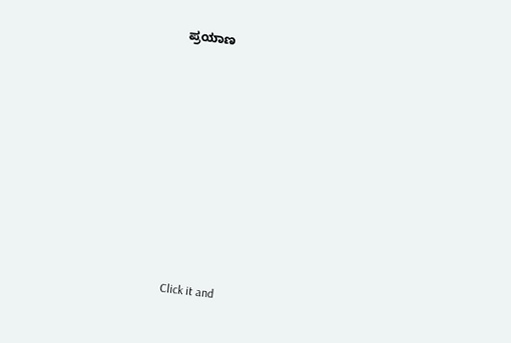ಪ್ರಯಾಣ












Click it and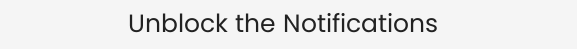Unblock the Notifications